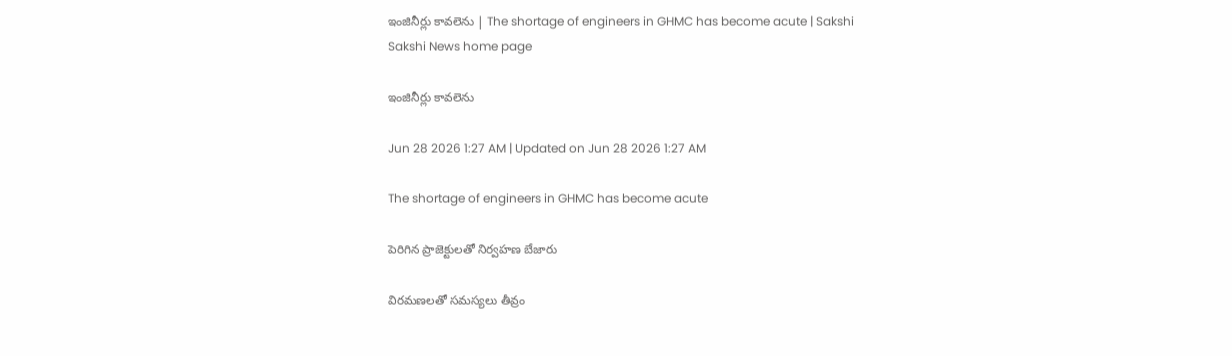ఇంజినీర్లు కావలెను | The shortage of engineers in GHMC has become acute | Sakshi
Sakshi News home page

ఇంజినీర్లు కావలెను

Jun 28 2026 1:27 AM | Updated on Jun 28 2026 1:27 AM

The shortage of engineers in GHMC has become acute

పెరిగిన ప్రాజెక్టులతో నిర్వహణ బేజారు

విరమణలతో సమస్యలు తీవ్రం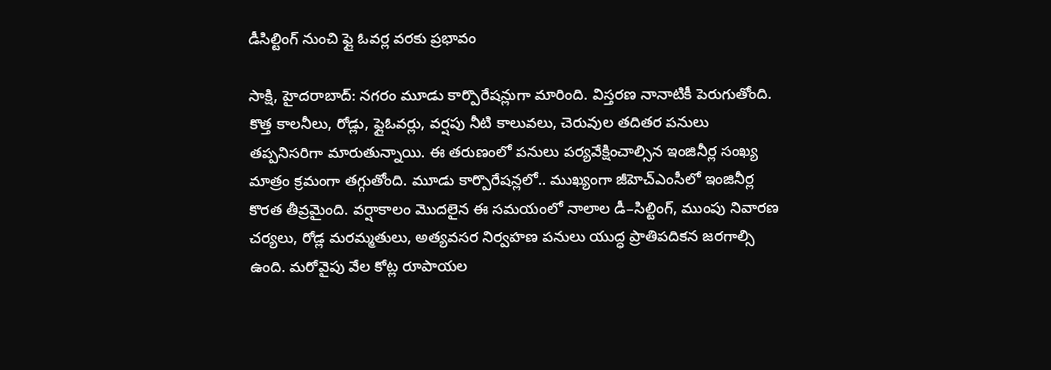డీసిల్టింగ్‌ నుంచి ఫ్లై ఓవర్ల వరకు ప్రభావం

సాక్షి, హైదరాబాద్‌: నగరం మూడు కార్పొరేషన్లుగా మారింది. విస్తరణ నానాటికీ పెరుగుతోంది. కొత్త కాలనీలు, రోడ్లు, ఫ్లైఓవర్లు, వర్షపు నీటి కాలువలు, చెరువుల తదితర పనులు తప్పనిసరిగా మారుతున్నాయి. ఈ తరుణంలో పనులు పర్యవేక్షించాల్సిన ఇంజినీర్ల సంఖ్య మాత్రం క్రమంగా తగ్గుతోంది. మూడు కార్పొరేషన్లలో.. ముఖ్యంగా జీహెచ్‌ఎంసీలో ఇంజినీర్ల కొరత తీవ్రమైంది. వర్షాకాలం మొదలైన ఈ సమయంలో నాలాల డీ–సిల్టింగ్, ముంపు నివారణ చర్యలు, రోడ్ల మరమ్మతులు, అత్యవసర నిర్వహణ పనులు యుద్ధ ప్రాతిపదికన జరగాల్సి ఉంది. మరోవైపు వేల కోట్ల రూపాయల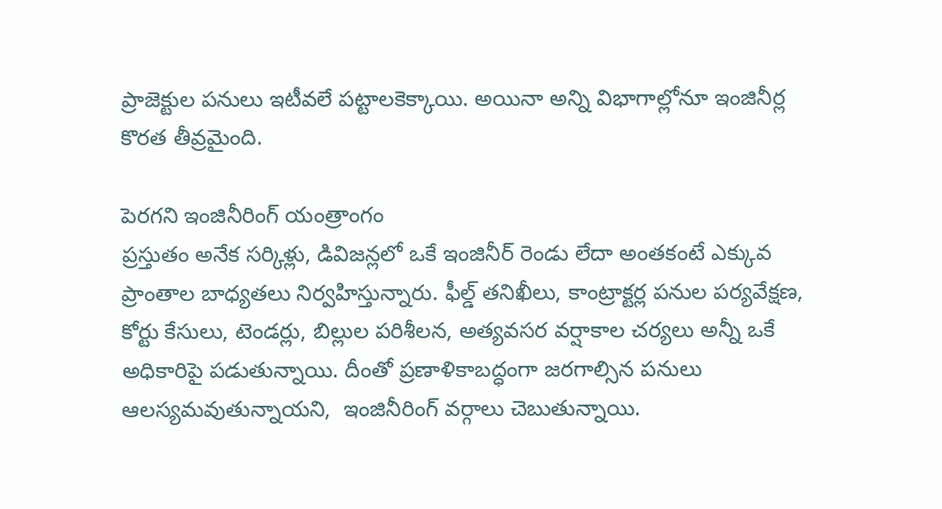ప్రాజెక్టుల పనులు ఇటీవలే పట్టాలకెక్కాయి. అయినా అన్ని విభాగాల్లోనూ ఇంజినీర్ల కొరత తీవ్రమైంది.

పెరగని ఇంజినీరింగ్‌ యంత్రాంగం
ప్రస్తుతం అనేక సర్కిళ్లు, డివిజన్లలో ఒకే ఇంజినీర్‌ రెండు లేదా అంతకంటే ఎక్కువ ప్రాంతాల బాధ్యతలు నిర్వహిస్తున్నారు. ఫీల్డ్‌ తనిఖీలు, కాంట్రాక్టర్ల పనుల పర్యవేక్షణ,  కోర్టు కేసులు, టెండర్లు, బిల్లుల పరిశీలన, అత్యవసర వర్షాకాల చర్యలు అన్నీ ఒకే అధికారిపై పడుతున్నాయి. దీంతో ప్రణాళికాబద్ధంగా జరగాల్సిన పనులు ఆలస్యమవుతున్నాయని,  ఇంజినీరింగ్‌ వర్గాలు చెబుతున్నాయి.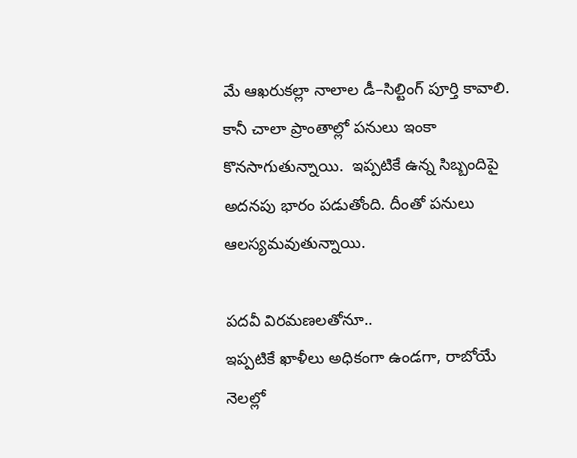మే ఆఖరుకల్లా నాలాల డీ–సిల్టింగ్‌ పూర్తి కావాలి. కానీ చాలా ప్రాంతాల్లో పనులు ఇంకా  కొనసాగుతున్నాయి.  ఇప్పటికే ఉన్న సిబ్బందిపై అదనపు భారం పడుతోంది. దీంతో పనులు ఆలస్యమవుతున్నాయి.

పదవీ విరమణలతోనూ..
ఇప్పటికే ఖాళీలు అధికంగా ఉండగా, రాబోయే నెలల్లో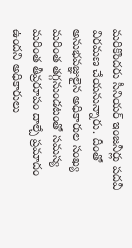మరికొందరు సీనియర్‌ ఇంజనీర్లు పదవీ విరమణ చేయనున్నారు. దీంతో అనుభవజ్ఞులైన అధికారుల సంఖ్య మరింత తగ్గనుండటంతో సమస్య మరింత తీవ్రరూపం దాల్చే ప్రమాదం ఉందని అధికారులు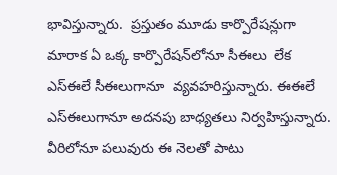భావిస్తున్నారు.  ప్రస్తుతం మూడు కార్పొరేషన్లుగా మారాక ఏ ఒక్క కార్పొరేషన్‌లోనూ సీఈలు  లేక ఎస్‌ఈలే సీఈలుగానూ  వ్యవహరిస్తున్నారు. ఈఈలే ఎస్‌ఈలుగానూ అదనపు బాధ్యతలు నిర్వహిస్తున్నారు. వీరిలోనూ పలువురు ఈ నెలతో పాటు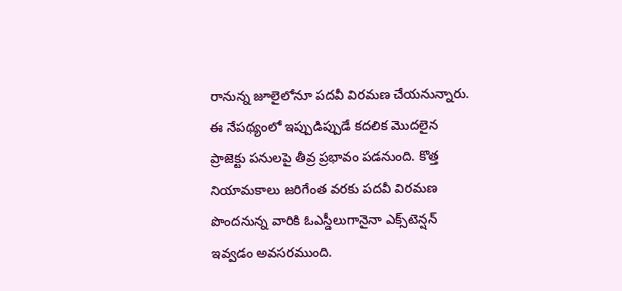రానున్న జూలైలోనూ పదవీ విరమణ చేయనున్నారు. ఈ నేపథ్యంలో ఇప్పుడిప్పుడే కదలిక మొదలైన ప్రాజెక్టు పనులపై తీవ్ర ప్రభావం పడనుంది. కొత్త నియామకాలు జరిగేంత వరకు పదవీ విరమణ పొందనున్న వారికి ఓఎస్డీలుగానైనా ఎక్స్‌టెన్షన్‌ ఇవ్వడం అవసరముంది.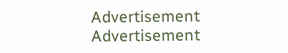Advertisement
Advertisement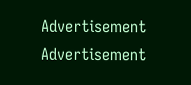Advertisement
Advertisement